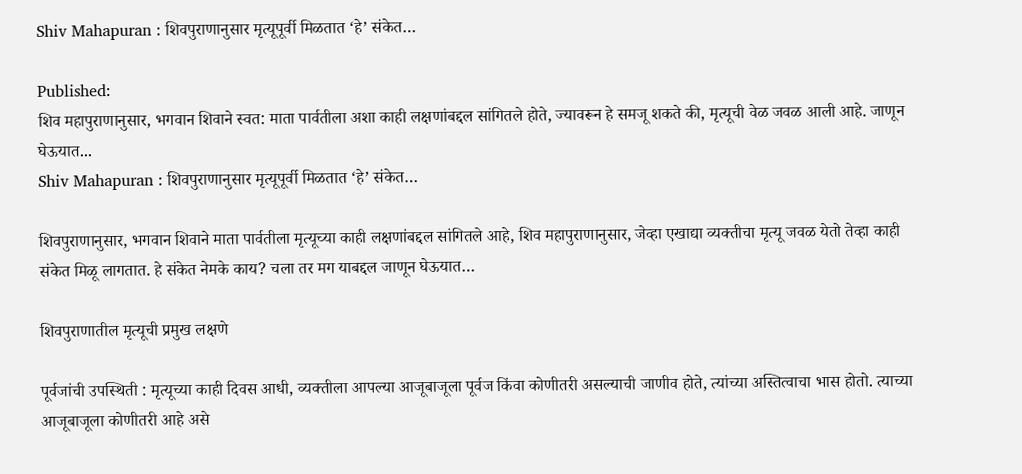Shiv Mahapuran : शिवपुराणानुसार मृत्यूपूर्वी मिळतात ‘हे’ संकेत…

Published:
शिव महापुराणानुसार, भगवान शिवाने स्वत: माता पार्वतीला अशा काही लक्षणांबद्दल सांगितले होते, ज्यावरून हे समजू शकते की, मृत्यूची वेळ जवळ आली आहे. जाणून घेऊयात...
Shiv Mahapuran : शिवपुराणानुसार मृत्यूपूर्वी मिळतात ‘हे’ संकेत…

शिवपुराणानुसार, भगवान शिवाने माता पार्वतीला मृत्यूच्या काही लक्षणांबद्दल सांगितले आहे, शिव महापुराणानुसार, जेव्हा एखाद्या व्यक्तीचा मृत्यू जवळ येतो तेव्हा काही संकेत मिळू लागतात. हे संकेत नेमके काय? चला तर मग याबद्दल जाणून घेऊयात…

शिवपुराणातील मृत्यूची प्रमुख लक्षणे

पूर्वजांची उपस्थिती : मृत्यूच्या काही दिवस आधी, व्यक्तीला आपल्या आजूबाजूला पूर्वज किंवा कोणीतरी असल्याची जाणीव होते, त्यांच्या अस्तित्वाचा भास होतो. त्याच्या आजूबाजूला कोणीतरी आहे असे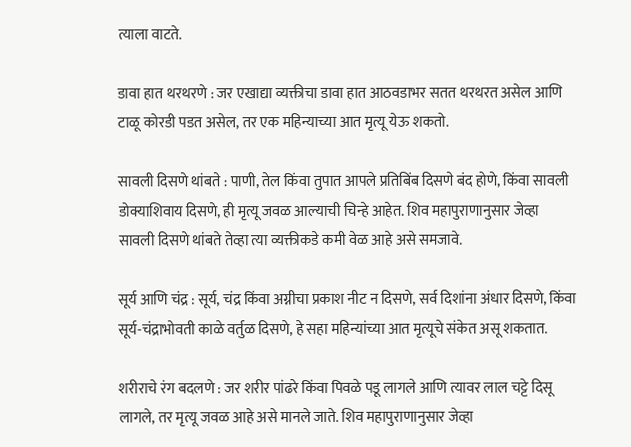त्याला वाटते.

डावा हात थरथरणे : जर एखाद्या व्यक्तीचा डावा हात आठवडाभर सतत थरथरत असेल आणि टाळू कोरडी पडत असेल, तर एक महिन्याच्या आत मृत्यू येऊ शकतो.

सावली दिसणे थांबते : पाणी, तेल किंवा तुपात आपले प्रतिबिंब दिसणे बंद होणे, किंवा सावली डोक्याशिवाय दिसणे, ही मृत्यू जवळ आल्याची चिन्हे आहेत. शिव महापुराणानुसार जेव्हा सावली दिसणे थांबते तेव्हा त्या व्यक्तीकडे कमी वेळ आहे असे समजावे.

सूर्य आणि चंद्र : सूर्य, चंद्र किंवा अग्नीचा प्रकाश नीट न दिसणे, सर्व दिशांना अंधार दिसणे, किंवा सूर्य-चंद्राभोवती काळे वर्तुळ दिसणे, हे सहा महिन्यांच्या आत मृत्यूचे संकेत असू शकतात.

शरीराचे रंग बदलणे : जर शरीर पांढरे किंवा पिवळे पडू लागले आणि त्यावर लाल चट्टे दिसू लागले, तर मृत्यू जवळ आहे असे मानले जाते. शिव महापुराणानुसार जेव्हा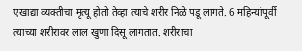एखाद्या व्यक्तीचा मृत्यू होतो तेव्हा त्याचे शरीर निळे पडू लागते. 6 महिन्यांपूर्वी त्याच्या शरीरावर लाल खुणा दिसू लागतात. शरीराचा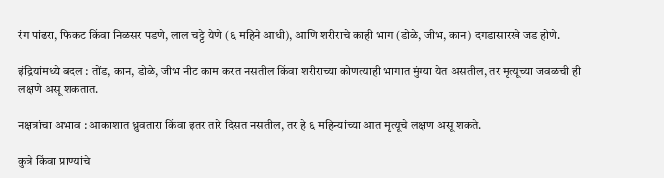रंग पांढरा, फिकट किंवा निळसर पडणे, लाल चट्टे येणे (६ महिने आधी), आणि शरीराचे काही भाग (डोळे, जीभ, कान) दगडासारखे जड होणे.

इंद्रियांमध्ये बदल : तोंड, कान, डोळे, जीभ नीट काम करत नसतील किंवा शरीराच्या कोणत्याही भागात मुंग्या येत असतील, तर मृत्यूच्या जवळची ही लक्षणे असू शकतात.

नक्षत्रांचा अभाव : आकाशात ध्रुवतारा किंवा इतर तारे दिसत नसतील, तर हे ६ महिन्यांच्या आत मृत्यूचे लक्षण असू शकते.

कुत्रे किंवा प्राण्यांचे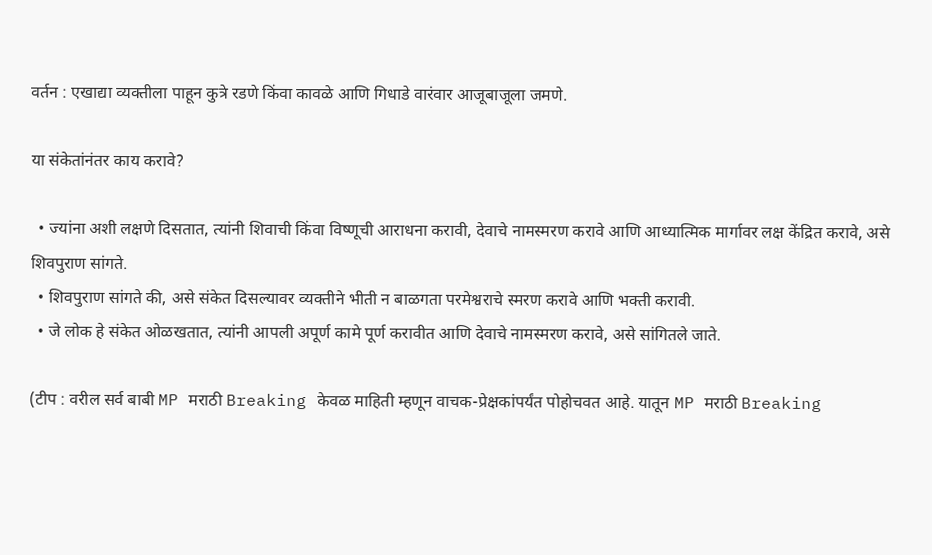वर्तन : एखाद्या व्यक्तीला पाहून कुत्रे रडणे किंवा कावळे आणि गिधाडे वारंवार आजूबाजूला जमणे.

या संकेतांनंतर काय करावे?

  • ज्यांना अशी लक्षणे दिसतात, त्यांनी शिवाची किंवा विष्णूची आराधना करावी, देवाचे नामस्मरण करावे आणि आध्यात्मिक मार्गावर लक्ष केंद्रित करावे, असे शिवपुराण सांगते.
  • शिवपुराण सांगते की, असे संकेत दिसल्यावर व्यक्तीने भीती न बाळगता परमेश्वराचे स्मरण करावे आणि भक्ती करावी.
  • जे लोक हे संकेत ओळखतात, त्यांनी आपली अपूर्ण कामे पूर्ण करावीत आणि देवाचे नामस्मरण करावे, असे सांगितले जाते.

(टीप : वरील सर्व बाबी MP मराठी Breaking केवळ माहिती म्हणून वाचक-प्रेक्षकांपर्यंत पोहोचवत आहे. यातून MP मराठी Breaking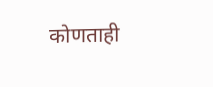कोणताही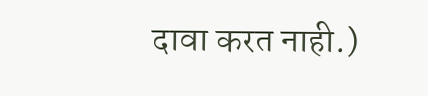दावा करत नाही.)